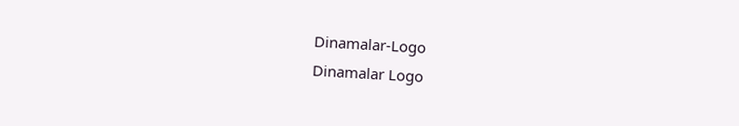Dinamalar-Logo
Dinamalar Logo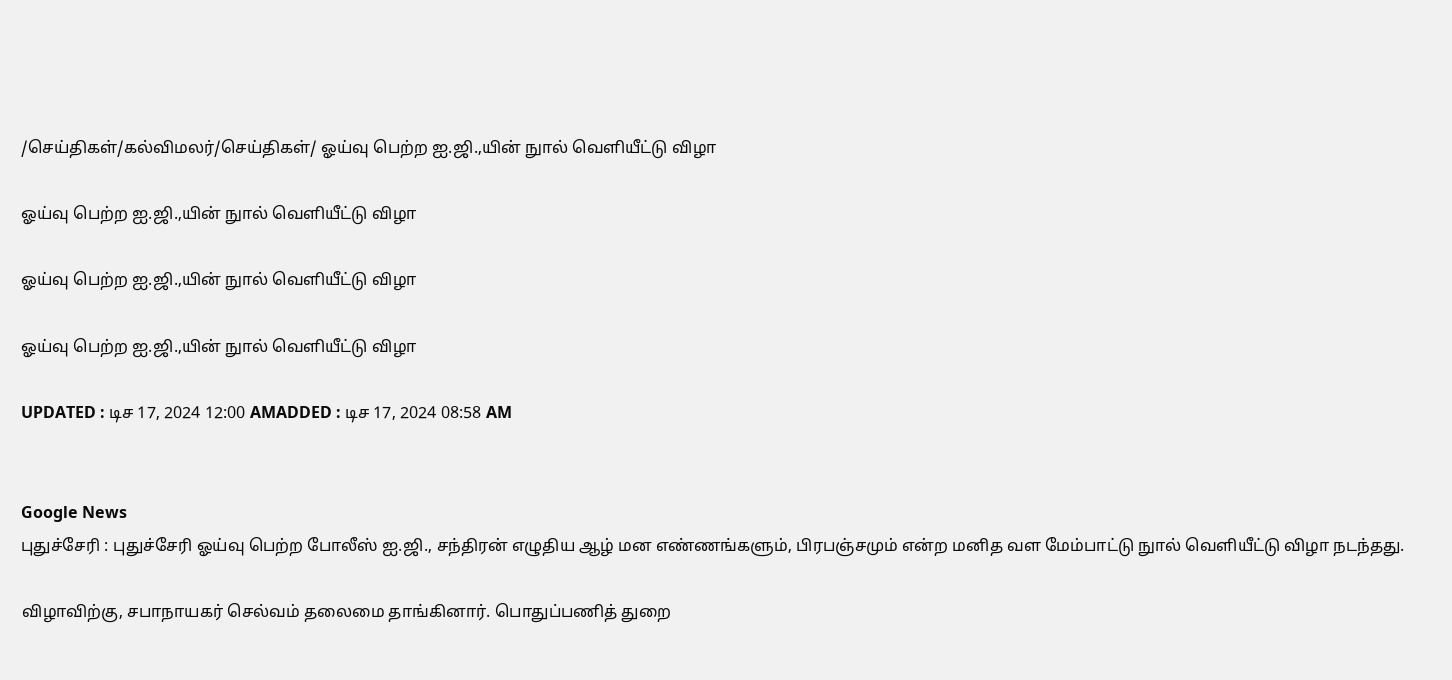/செய்திகள்/கல்விமலர்/செய்திகள்/ ஓய்வு பெற்ற ஐ.ஜி.,யின் நுால் வெளியீட்டு விழா

ஓய்வு பெற்ற ஐ.ஜி.,யின் நுால் வெளியீட்டு விழா

ஓய்வு பெற்ற ஐ.ஜி.,யின் நுால் வெளியீட்டு விழா

ஓய்வு பெற்ற ஐ.ஜி.,யின் நுால் வெளியீட்டு விழா

UPDATED : டிச 17, 2024 12:00 AMADDED : டிச 17, 2024 08:58 AM


Google News
புதுச்சேரி : புதுச்சேரி ஓய்வு பெற்ற போலீஸ் ஐ.ஜி., சந்திரன் எழுதிய ஆழ் மன எண்ணங்களும், பிரபஞ்சமும் என்ற மனித வள மேம்பாட்டு நுால் வெளியீட்டு விழா நடந்தது.

விழாவிற்கு, சபாநாயகர் செல்வம் தலைமை தாங்கினார். பொதுப்பணித் துறை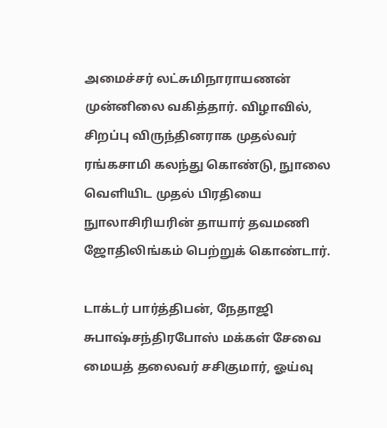அமைச்சர் லட்சுமிநாராயணன் முன்னிலை வகித்தார். விழாவில், சிறப்பு விருந்தினராக முதல்வர் ரங்கசாமி கலந்து கொண்டு, நுாலை வெளியிட முதல் பிரதியை நுாலாசிரியரின் தாயார் தவமணி ஜோதிலிங்கம் பெற்றுக் கொண்டார்.

டாக்டர் பார்த்திபன், நேதாஜி சுபாஷ்சந்திரபோஸ் மக்கள் சேவை மையத் தலைவர் சசிகுமார், ஓய்வு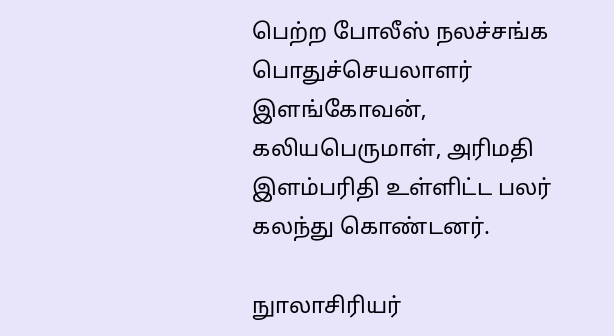பெற்ற போலீஸ் நலச்சங்க பொதுச்செயலாளர் இளங்கோவன், கலியபெருமாள், அரிமதி இளம்பரிதி உள்ளிட்ட பலர் கலந்து கொண்டனர்.

நுாலாசிரியர்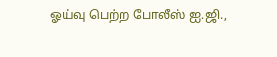ஓய்வு பெற்ற போலீஸ் ஐ.ஜி.,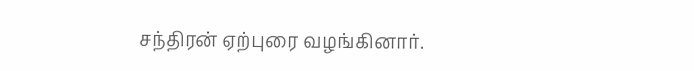சந்திரன் ஏற்புரை வழங்கினார்.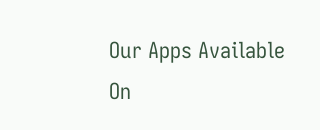Our Apps Available On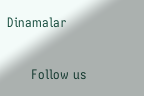Dinamalar

      Follow us